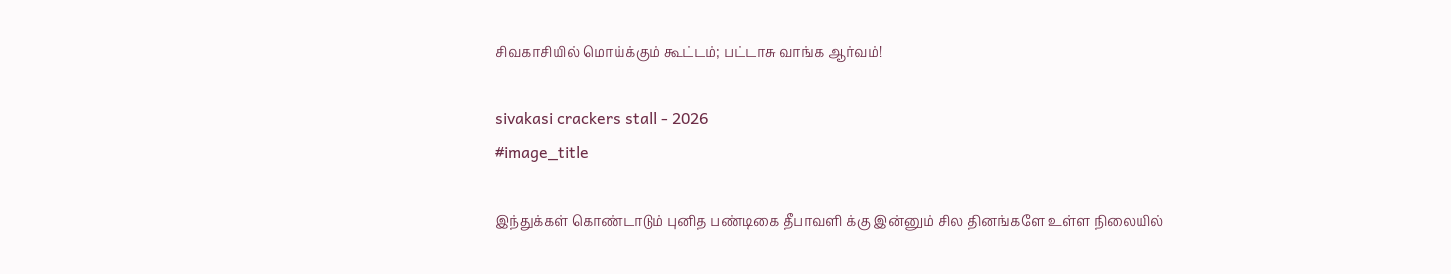சிவகாசியில் மொய்க்கும் கூட்டம்; பட்டாசு வாங்க ஆர்வம்!

sivakasi crackers stall - 2026
#image_title

இந்துக்கள் கொண்டாடும் புனித பண்டிகை தீபாவளி க்கு இன்னும் சில தினங்களே உள்ள நிலையில்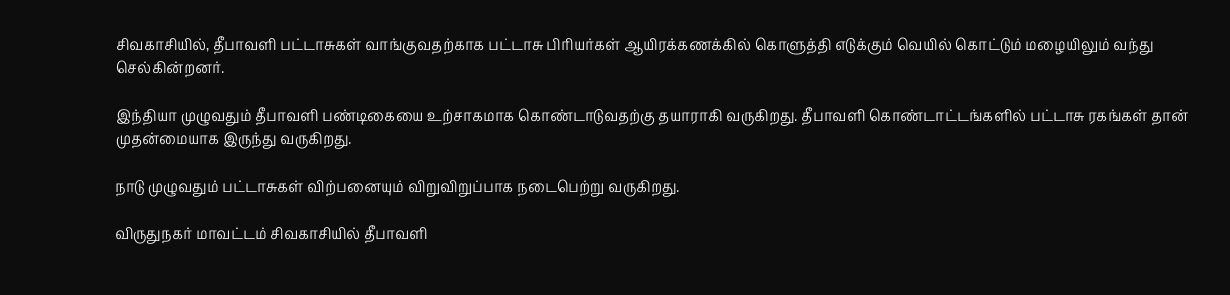சிவகாசியில், தீபாவளி பட்டாசுகள் வாங்குவதற்காக பட்டாசு பிரியர்கள்‌ ஆயிரக்கணக்கில் கொளுத்தி எடுக்கும் வெயில் கொட்டும் மழையிலும் வந்து செல்கின்றனர்.

இந்தியா முழுவதும் தீபாவளி பண்டிகையை உற்சாகமாக கொண்டாடுவதற்கு தயாராகி வருகிறது. தீபாவளி கொண்டாட்டங்களில் பட்டாசு ரகங்கள் தான் முதன்மையாக இருந்து வருகிறது.

நாடு முழுவதும் பட்டாசுகள் விற்பனையும் விறுவிறுப்பாக நடைபெற்று வருகிறது.

விருதுநகர் மாவட்டம் சிவகாசியில் தீபாவளி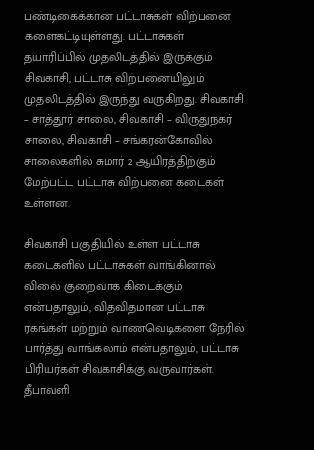பண்டிகைக்கான பட்டாசுகள் விற்பனை களைகட்டியுள்ளது. பட்டாசுகள் தயாரிப்பில் முதலிடத்தில் இருக்கும் சிவகாசி, பட்டாசு விற்பனையிலும் முதலிடத்தில் இருந்து வருகிறது. சிவகாசி – சாத்தூர் சாலை, சிவகாசி – விருதுநகர் சாலை, சிவகாசி – சங்கரன்கோவில் சாலைகளில் சுமார் 2 ஆயிரத்திற்கும் மேற்பட்ட பட்டாசு விற்பனை கடைகள் உள்ளன.

சிவகாசி பகுதியில் உள்ள பட்டாசு கடைகளில் பட்டாசுகள் வாங்கினால் விலை குறைவாக கிடைக்கும் என்பதாலும், விதவிதமான பட்டாசு ரகங்கள் மற்றும் வாணவெடிகளை நேரில் பார்த்து வாங்கலாம் என்பதாலும், பட்டாசு பிரியர்கள் சிவகாசிக்கு வருவார்கள். தீபாவளி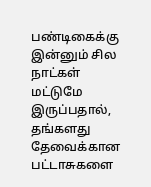பண்டிகைக்கு இன்னும் சில நாட்கள் மட்டுமே இருப்பதால், தங்களது தேவைக்கான பட்டாசுகளை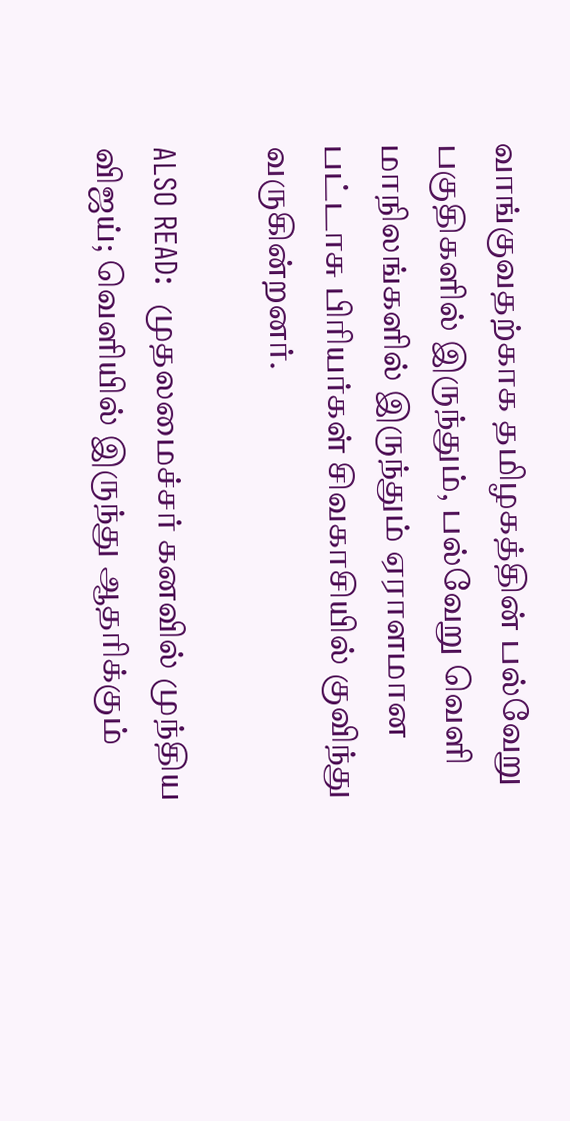வாங்குவதற்காக தமிழகத்தின் பல்வேறு பகுதிகளில் இருந்தும், பல்வேறு வெளி மாநிலங்களில் இருந்தும் ஏராளமான பட்டாசு பிரியர்கள் சிவகாசியில் குவிந்து வருகின்றனர்.

ALSO READ:  முதலமைச்சர் கனவில் முந்திய விஜய்; வெளியில் இருந்து ஆதரிக்கும்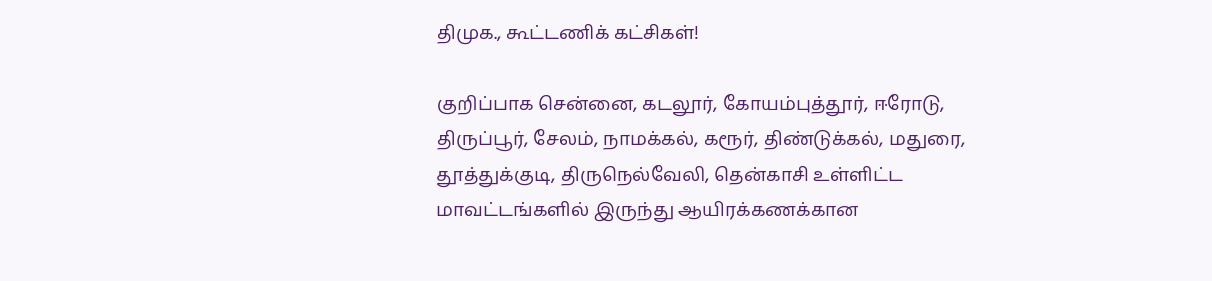திமுக., கூட்டணிக் கட்சிகள்!

குறிப்பாக சென்னை, கடலூர், கோயம்புத்தூர், ஈரோடு, திருப்பூர், சேலம், நாமக்கல், கரூர், திண்டுக்கல், மதுரை, தூத்துக்குடி, திருநெல்வேலி, தென்காசி உள்ளிட்ட மாவட்டங்களில் இருந்து ஆயிரக்கணக்கான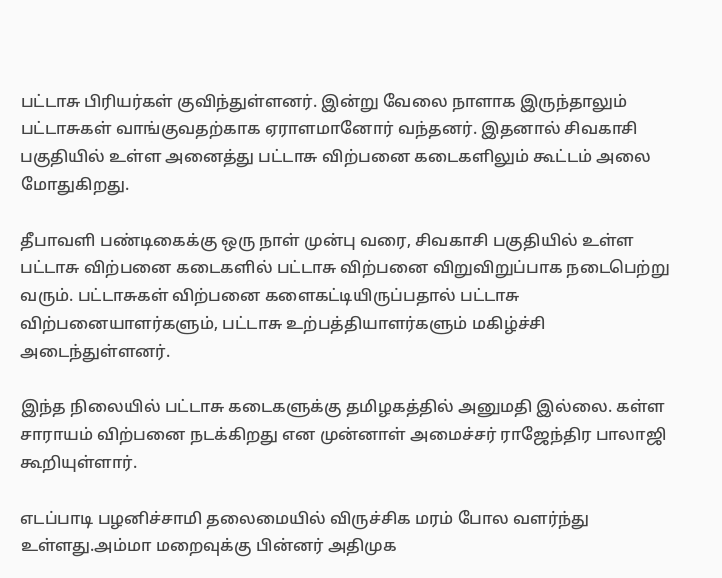பட்டாசு பிரியர்கள் குவிந்துள்ளனர். இன்று வேலை நாளாக இருந்தாலும் பட்டாசுகள் வாங்குவதற்காக ஏராளமானோர் வந்தனர். இதனால் சிவகாசி பகுதியில் உள்ள அனைத்து பட்டாசு விற்பனை கடைகளிலும் கூட்டம் அலை மோதுகிறது.

தீபாவளி பண்டிகைக்கு ஒரு நாள் முன்பு வரை, சிவகாசி பகுதியில் உள்ள பட்டாசு விற்பனை கடைகளில் பட்டாசு விற்பனை விறுவிறுப்பாக நடைபெற்று வரும். பட்டாசுகள் விற்பனை களைகட்டியிருப்பதால் பட்டாசு விற்பனையாளர்களும், பட்டாசு உற்பத்தியாளர்களும் மகிழ்ச்சி அடைந்துள்ளனர்.

இந்த நிலையில் பட்டாசு கடைகளுக்கு தமிழகத்தில் அனுமதி இல்லை. கள்ள சாராயம் விற்பனை நடக்கிறது என முன்னாள் அமைச்சர் ராஜேந்திர பாலாஜி கூறியுள்ளார்.

எடப்பாடி பழனிச்சாமி தலைமையில் விருச்சிக மரம் போல வளர்ந்து உள்ளது.அம்மா மறைவுக்கு பின்னர் அதிமுக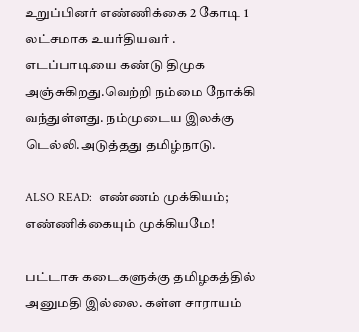உறுப்பினர் எண்ணிக்கை 2 கோடி 1 லட்சமாக உயர்தியவர் . எடப்பாடியை கண்டு திமுக அஞ்சுகிறது.வெற்றி நம்மை நோக்கி வந்துள்ளது. நம்முடைய இலக்கு டெல்லி.அடுத்தது தமிழ்நாடு.

ALSO READ:  எண்ணம் முக்கியம்; எண்ணிக்கையும் முக்கியமே!

பட்டாசு கடைகளுக்கு தமிழகத்தில் அனுமதி இல்லை. கள்ள சாராயம்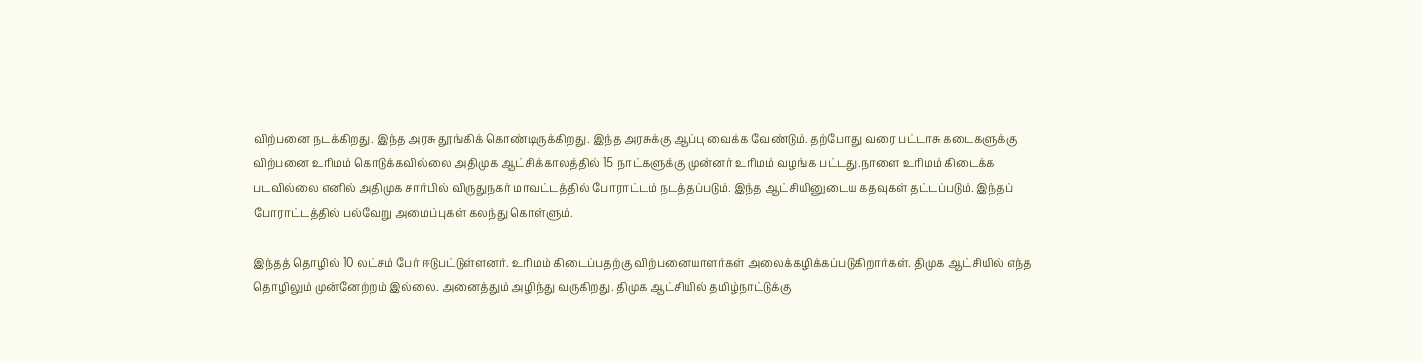விற்பனை நடக்கிறது. இந்த அரசு தூங்கிக் கொண்டிருக்கிறது. இந்த அரசுக்கு ஆப்பு வைக்க வேண்டும். தற்போது வரை பட்டாசு கடைகளுக்கு விற்பனை உரிமம் கொடுக்கவில்லை அதிமுக ஆட்சிக்காலத்தில் 15 நாட்களுக்கு முன்னர் உரிமம் வழங்க பட்டது.நாளை உரிமம் கிடைக்க படவில்லை எனில் அதிமுக சார்பில் விருதுநகர் மாவட்டத்தில் போராட்டம் நடத்தப்படும். இந்த ஆட்சியினுடைய கதவுகள் தட்டப்படும். இந்தப் போராட்டத்தில் பல்வேறு அமைப்புகள் கலந்து கொள்ளும்.

இந்தத் தொழில் 10 லட்சம் பேர் ஈடுபட்டுள்ளனர். உரிமம் கிடைப்பதற்கு விற்பனையாளர்கள் அலைக்கழிக்கப்படுகிறார்கள். திமுக ஆட்சியில் எந்த தொழிலும் முன்னேற்றம் இல்லை. அனைத்தும் அழிந்து வருகிறது. திமுக ஆட்சியில் தமிழ்நாட்டுக்கு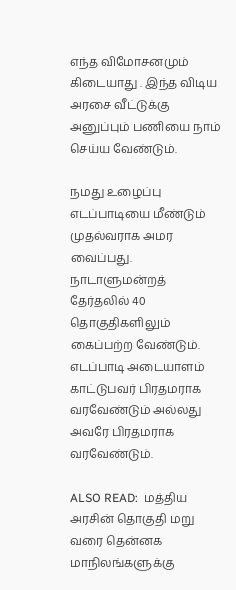எந்த விமோசனமும் கிடையாது . இந்த விடிய அரசை வீட்டுக்கு அனுப்பும் பணியை நாம் செய்ய வேண்டும்.

நமது உழைப்பு எடப்பாடியை மீண்டும் முதல்வராக அமர வைப்பது. நாடாளுமன்றத் தேர்தலில் 40 தொகுதிகளிலும் கைப்பற்ற வேண்டும். எடப்பாடி அடையாளம் காட்டுபவர் பிரதமராக வரவேண்டும் அல்லது அவரே பிரதமராக வரவேண்டும்.

ALSO READ:  மத்திய அரசின் தொகுதி மறு வரை தென்னக மாநிலங்களுக்கு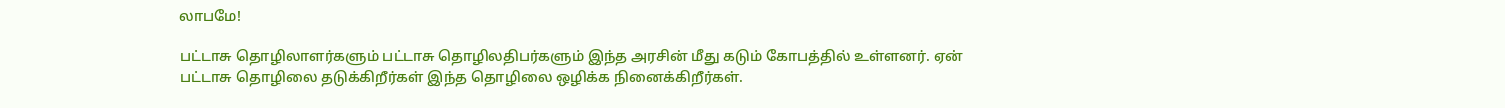லாபமே!

பட்டாசு தொழிலாளர்களும் பட்டாசு தொழிலதிபர்களும் இந்த அரசின் மீது கடும் கோபத்தில் உள்ளனர். ஏன் பட்டாசு தொழிலை தடுக்கிறீர்கள் இந்த தொழிலை ஒழிக்க நினைக்கிறீர்கள்.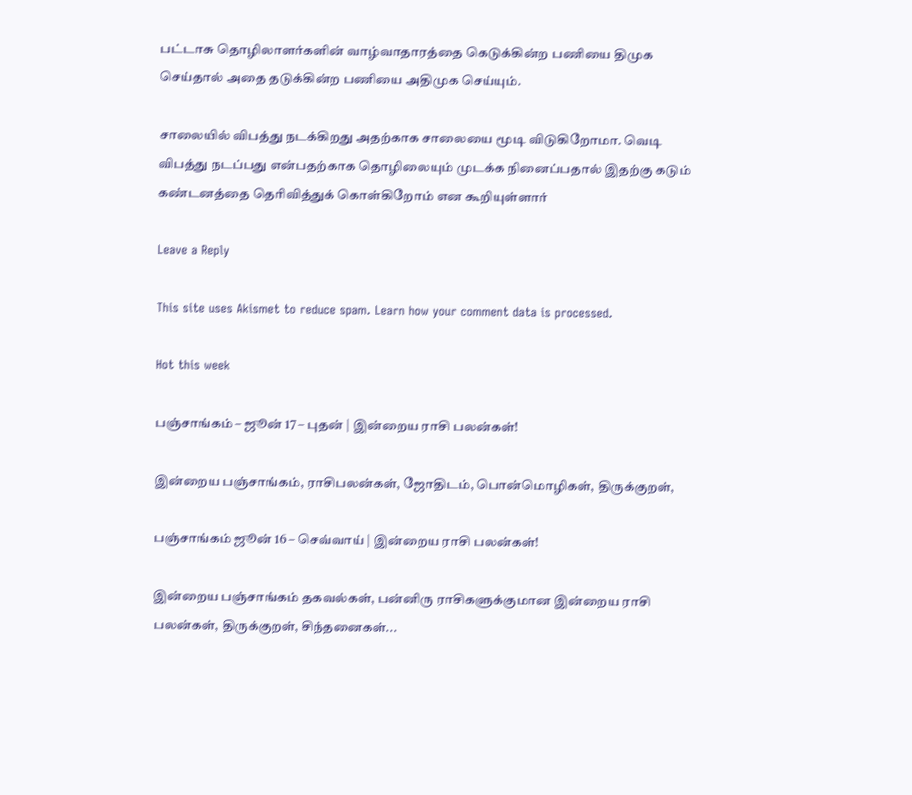பட்டாசு தொழிலாளர்களின் வாழ்வாதாரத்தை கெடுக்கின்ற பணியை திமுக செய்தால் அதை தடுக்கின்ற பணியை அதிமுக செய்யும்.

சாலையில் விபத்து நடக்கிறது அதற்காக சாலையை மூடி விடுகிறோமா. வெடி விபத்து நடப்பது என்பதற்காக தொழிலையும் முடக்க நினைப்பதால் இதற்கு கடும் கண்டனத்தை தெரிவித்துக் கொள்கிறோம் என கூறியுள்ளார்

Leave a Reply

This site uses Akismet to reduce spam. Learn how your comment data is processed.

Hot this week

பஞ்சாங்கம் – ஜூன் 17 – புதன் | இன்றைய ராசி பலன்கள்!

இன்றைய பஞ்சாங்கம், ராசிபலன்கள், ஜோதிடம், பொன்மொழிகள், திருக்குறள்,

பஞ்சாங்கம் ஜூன் 16 – செவ்வாய் | இன்றைய ராசி பலன்கள்!

இன்றைய பஞ்சாங்கம் தகவல்கள், பன்னிரு ராசிகளுக்குமான இன்றைய ராசி பலன்கள், திருக்குறள், சிந்தனைகள்...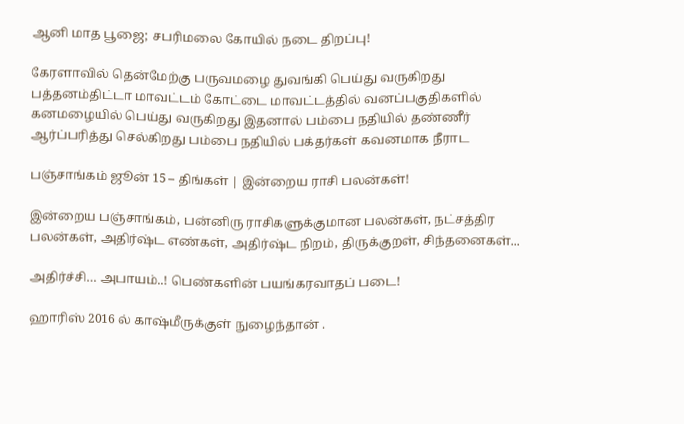ஆனி மாத பூஜை; சபரிமலை கோயில் நடை திறப்பு!

கேரளாவில் தென்மேற்கு பருவமழை துவங்கி பெய்து வருகிறது பத்தனம்திட்டா மாவட்டம் கோட்டை மாவட்டத்தில் வனப்பகுதிகளில் கனமழையில் பெய்து வருகிறது இதனால் பம்பை நதியில் தண்ணீர் ஆர்ப்பரித்து செல்கிறது பம்பை நதியில் பக்தர்கள் கவனமாக நீராட

பஞ்சாங்கம் ஜூன் 15 – திங்கள் | இன்றைய ராசி பலன்கள்!

இன்றைய பஞ்சாங்கம், பன்னிரு ராசிகளுக்குமான பலன்கள், நட்சத்திர பலன்கள், அதிர்ஷ்ட எண்கள், அதிர்ஷ்ட நிறம், திருக்குறள், சிந்தனைகள்...

அதிர்ச்சி… அபாயம்..! பெண்களின் பயங்கரவாதப் படை!

ஹாரிஸ் 2016 ல் காஷ்மீருக்குள் நுழைந்தான் .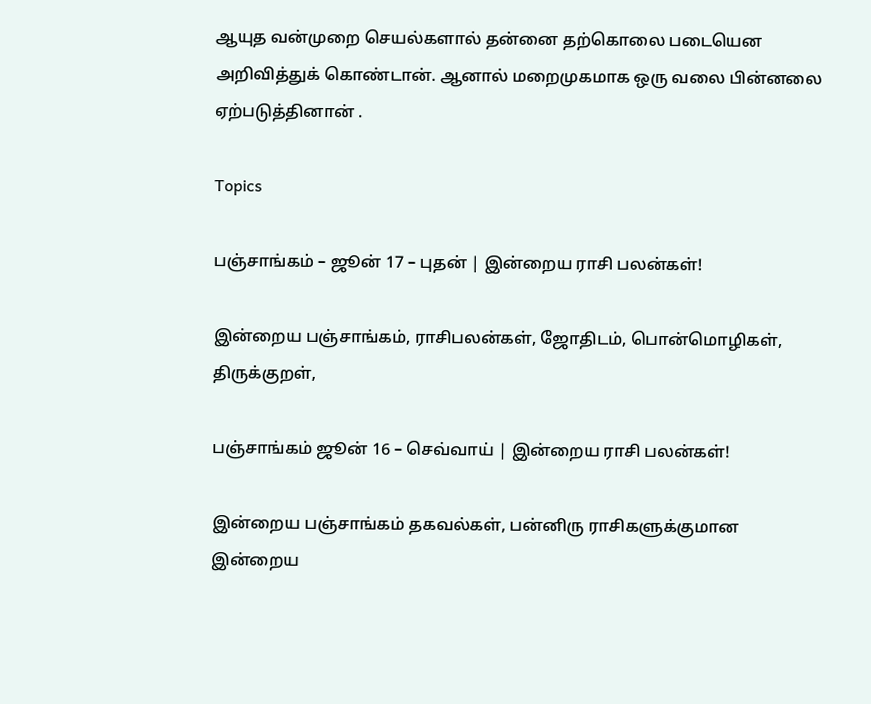ஆயுத வன்முறை செயல்களால் தன்னை தற்கொலை படையென அறிவித்துக் கொண்டான். ஆனால் மறைமுகமாக ஒரு வலை பின்னலை ஏற்படுத்தினான் .

Topics

பஞ்சாங்கம் – ஜூன் 17 – புதன் | இன்றைய ராசி பலன்கள்!

இன்றைய பஞ்சாங்கம், ராசிபலன்கள், ஜோதிடம், பொன்மொழிகள், திருக்குறள்,

பஞ்சாங்கம் ஜூன் 16 – செவ்வாய் | இன்றைய ராசி பலன்கள்!

இன்றைய பஞ்சாங்கம் தகவல்கள், பன்னிரு ராசிகளுக்குமான இன்றைய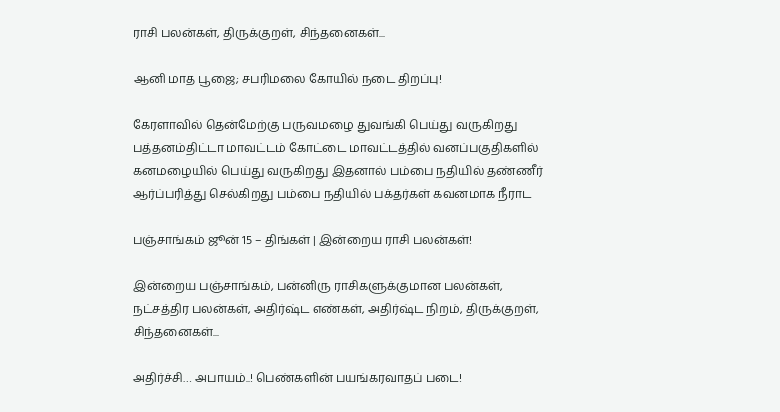ராசி பலன்கள், திருக்குறள், சிந்தனைகள்...

ஆனி மாத பூஜை; சபரிமலை கோயில் நடை திறப்பு!

கேரளாவில் தென்மேற்கு பருவமழை துவங்கி பெய்து வருகிறது பத்தனம்திட்டா மாவட்டம் கோட்டை மாவட்டத்தில் வனப்பகுதிகளில் கனமழையில் பெய்து வருகிறது இதனால் பம்பை நதியில் தண்ணீர் ஆர்ப்பரித்து செல்கிறது பம்பை நதியில் பக்தர்கள் கவனமாக நீராட

பஞ்சாங்கம் ஜூன் 15 – திங்கள் | இன்றைய ராசி பலன்கள்!

இன்றைய பஞ்சாங்கம், பன்னிரு ராசிகளுக்குமான பலன்கள், நட்சத்திர பலன்கள், அதிர்ஷ்ட எண்கள், அதிர்ஷ்ட நிறம், திருக்குறள், சிந்தனைகள்...

அதிர்ச்சி… அபாயம்..! பெண்களின் பயங்கரவாதப் படை!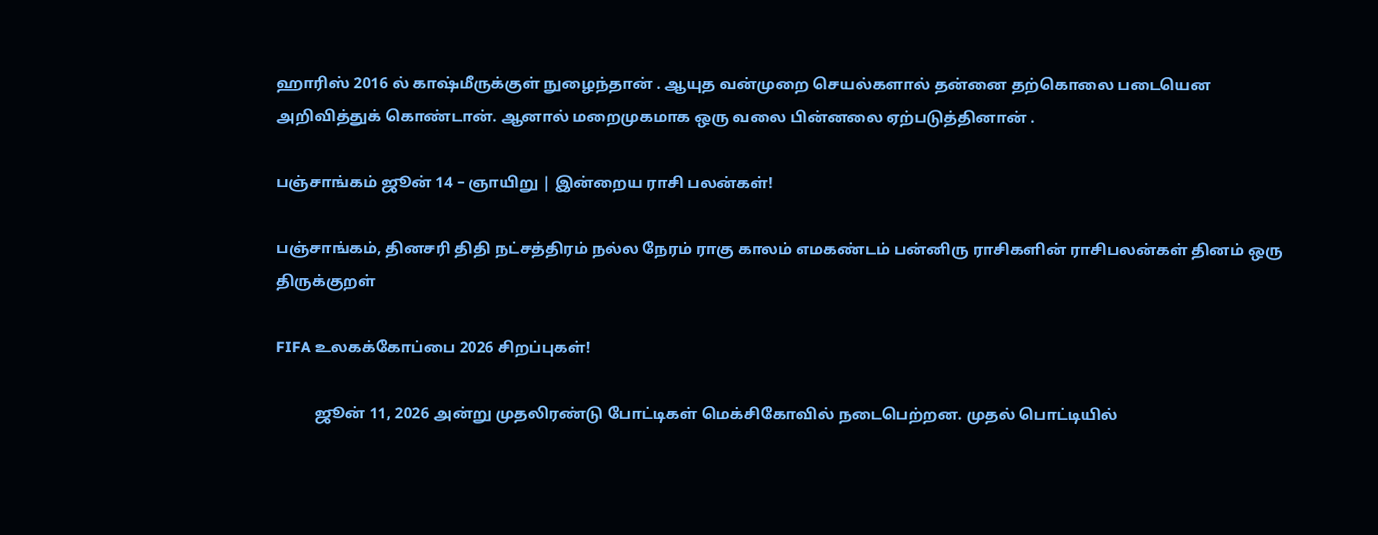ஹாரிஸ் 2016 ல் காஷ்மீருக்குள் நுழைந்தான் . ஆயுத வன்முறை செயல்களால் தன்னை தற்கொலை படையென அறிவித்துக் கொண்டான். ஆனால் மறைமுகமாக ஒரு வலை பின்னலை ஏற்படுத்தினான் .

பஞ்சாங்கம் ஜூன் 14 – ஞாயிறு | இன்றைய ராசி பலன்கள்!

பஞ்சாங்கம், தினசரி திதி நட்சத்திரம் நல்ல நேரம் ராகு காலம் எமகண்டம் பன்னிரு ராசிகளின் ராசிபலன்கள் தினம் ஒரு திருக்குறள்

FIFA உலகக்கோப்பை 2026 சிறப்புகள்!

          ஜூன் 11, 2026 அன்று முதலிரண்டு போட்டிகள் மெக்சிகோவில் நடைபெற்றன. முதல் பொட்டியில்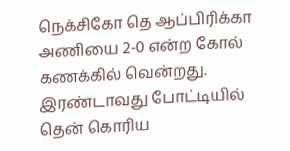நெக்சிகோ தெ ஆப்பிரிக்கா அணியை 2-0 என்ற கோல் கணக்கில் வென்றது. இரண்டாவது போட்டியில் தென் கொரிய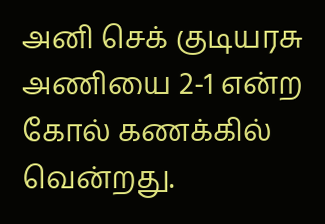அனி செக் குடியரசு அணியை 2-1 என்ற கோல் கணக்கில் வென்றது.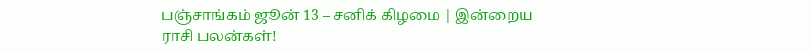பஞ்சாங்கம் ஜூன் 13 – சனிக் கிழமை | இன்றைய ராசி பலன்கள்!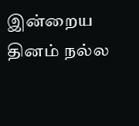இன்றைய தினம் நல்ல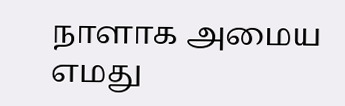நாளாக அமைய எமது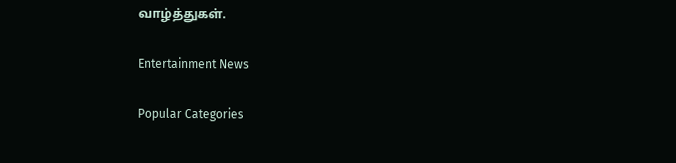வாழ்த்துகள்.

Entertainment News

Popular Categories